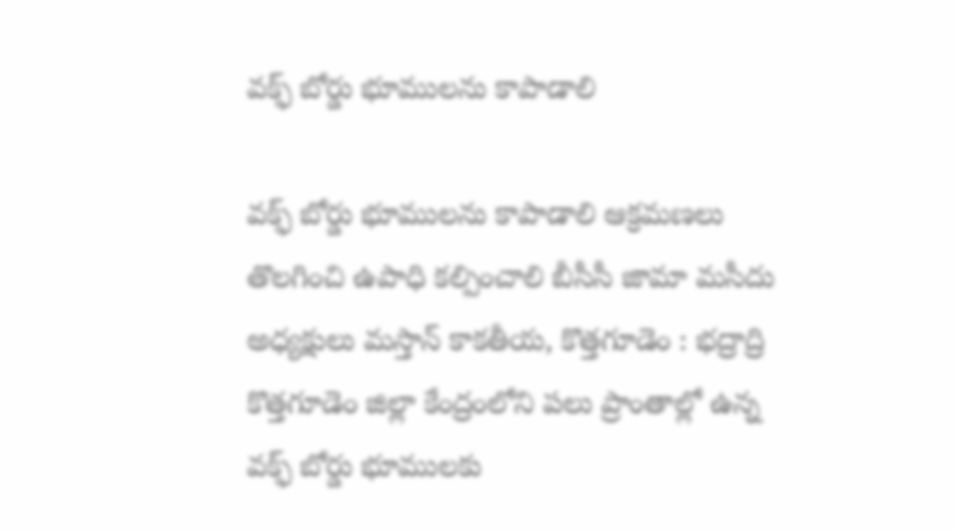వక్ఫ్ బోర్డు భూములను కాపాడాలి

వక్ఫ్ బోర్డు భూములను కాపాడాలి ఆక్రమణలు తొలగించి ఉపాధి కల్పించాలి బీసీసీ జామా మసీదు అధ్యక్షులు మస్తాన్ కాకతీయ, కొత్తగూడెం : భద్రాద్రి కొత్తగూడెం జిల్లా కేంద్రంలోని పలు ప్రాంతాల్లో ఉన్న వక్ఫ్ బోర్డు భూములకు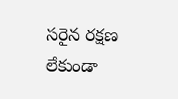సరైన రక్షణ లేకుండా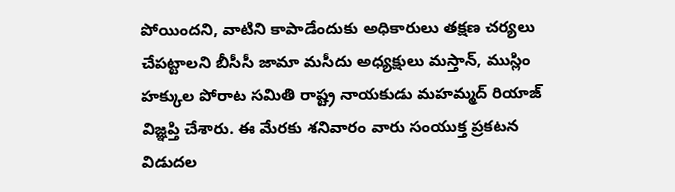పోయిందని, వాటిని కాపాడేందుకు అధికారులు తక్షణ చర్యలు చేపట్టాలని బీసీసీ జామా మసీదు అధ్యక్షులు మస్తాన్, ముస్లిం హక్కుల పోరాట సమితి రాష్ట్ర నాయకుడు మహమ్మద్ రియాజ్ విజ్ఞప్తి చేశారు. ఈ మేరకు శనివారం వారు సంయుక్త ప్రకటన విడుదల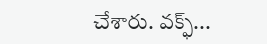చేశారు. వక్ఫ్...